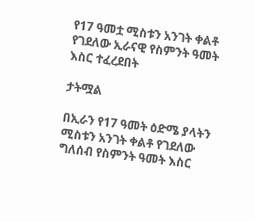የ17 ዓመቷ ሚስቱን አንገት ቀልቶ የገደለው ኢራናዊ የስምንት ዓመት እስር ተፈረደበት

ታትሟል

በኢራን የ17 ዓመት ዕድሜ ያላትን ሚስቱን አንገት ቀልቶ የገደለው ግለሰብ የስምንት ዓመት እስር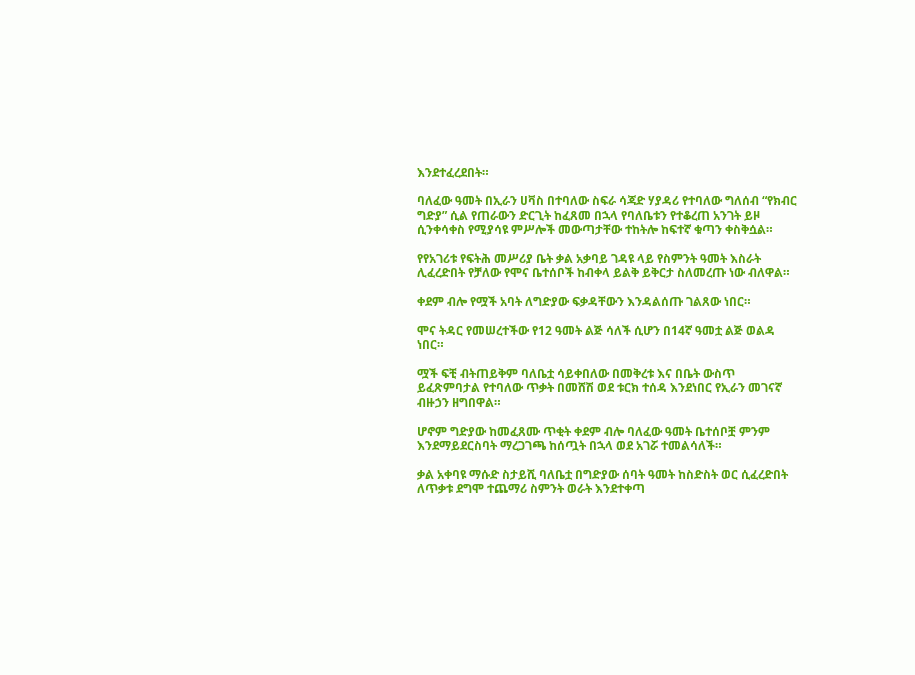እንደተፈረደበት።

ባለፈው ዓመት በኢራን ሀቫስ በተባለው ስፍራ ሳጃድ ሃያዳሪ የተባለው ግለሰብ “የክብር ግድያ” ሲል የጠራውን ድርጊት ከፈጸመ በኋላ የባለቤቱን የተቆረጠ አንገት ይዞ ሲንቀሳቀስ የሚያሳዩ ምሥሎች መውጣታቸው ተከትሎ ከፍተኛ ቁጣን ቀስቅሷል።

የየአገሪቱ የፍትሕ መሥሪያ ቤት ቃል አቃባይ ገዳዩ ላይ የስምንት ዓመት እስራት ሊፈረድበት የቻለው የሞና ቤተሰቦች ከብቀላ ይልቅ ይቅርታ ስለመረጡ ነው ብለዋል።

ቀደም ብሎ የሟች አባት ለግድያው ፍቃዳቸውን እንዳልሰጡ ገልጸው ነበር።

ሞና ትዳር የመሠረተችው የ12 ዓመት ልጅ ሳለች ሲሆን በ14ኛ ዓመቷ ልጅ ወልዳ ነበር።

ሟች ፍቺ ብትጠይቅም ባለቤቷ ሳይቀበለው በመቅረቱ እና በቤት ውስጥ ይፈጽምባታል የተባለው ጥቃት በመሸሽ ወደ ቱርክ ተሰዳ እንደነበር የኢራን መገናኛ ብዙኃን ዘግበዋል።

ሆኖም ግድያው ከመፈጸሙ ጥቂት ቀደም ብሎ ባለፈው ዓመት ቤተሰቦቿ ምንም እንደማይደርስባት ማረጋገጫ ከሰጧት በኋላ ወደ አገሯ ተመልሳለች።

ቃል አቀባዩ ማሱድ ስታይሺ ባለቤቷ በግድያው ሰባት ዓመት ከስድስት ወር ሲፈረድበት ለጥቃቱ ደግሞ ተጨማሪ ስምንት ወራት እንደተቀጣ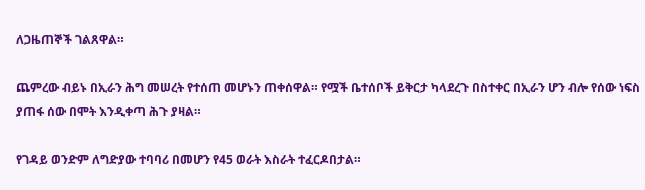ለጋዜጠኞች ገልጸዋል።

ጨምረው ብይኑ በኢራን ሕግ መሠረት የተሰጠ መሆኑን ጠቀሰዋል። የሟች ቤተሰቦች ይቅርታ ካላደረጉ በስተቀር በኢራን ሆን ብሎ የሰው ነፍስ ያጠፋ ሰው በሞት እንዲቀጣ ሕጉ ያዛል።

የገዳይ ወንድም ለግድያው ተባባሪ በመሆን የ45 ወራት እስራት ተፈርዶበታል።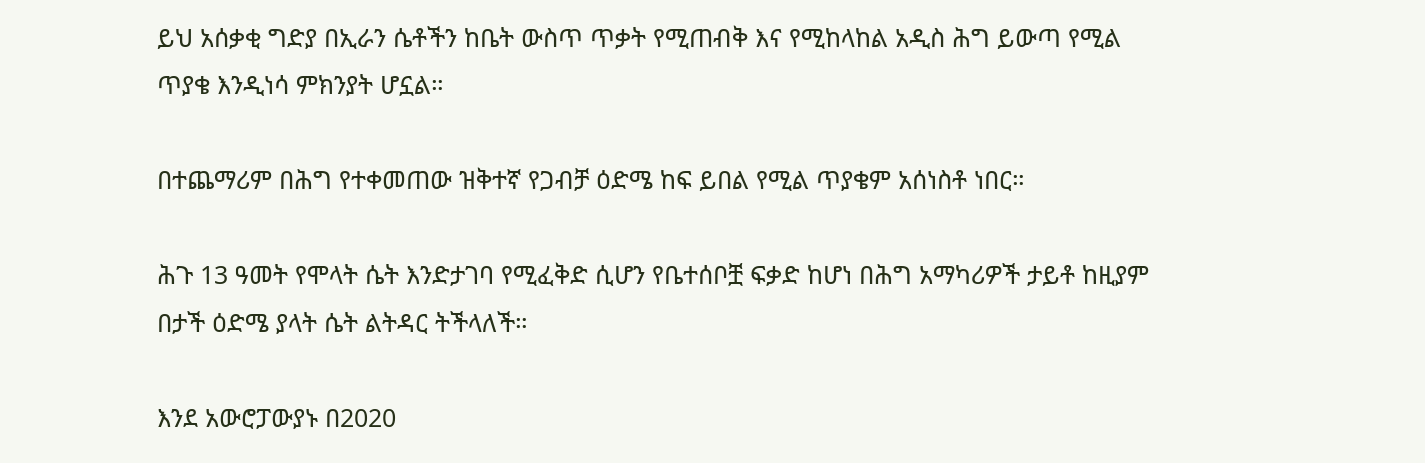ይህ አሰቃቂ ግድያ በኢራን ሴቶችን ከቤት ውስጥ ጥቃት የሚጠብቅ እና የሚከላከል አዲስ ሕግ ይውጣ የሚል ጥያቄ እንዲነሳ ምክንያት ሆኗል።

በተጨማሪም በሕግ የተቀመጠው ዝቅተኛ የጋብቻ ዕድሜ ከፍ ይበል የሚል ጥያቄም አሰነስቶ ነበር።

ሕጉ 13 ዓመት የሞላት ሴት እንድታገባ የሚፈቅድ ሲሆን የቤተሰቦቿ ፍቃድ ከሆነ በሕግ አማካሪዎች ታይቶ ከዚያም በታች ዕድሜ ያላት ሴት ልትዳር ትችላለች።

እንደ አውሮፓውያኑ በ2020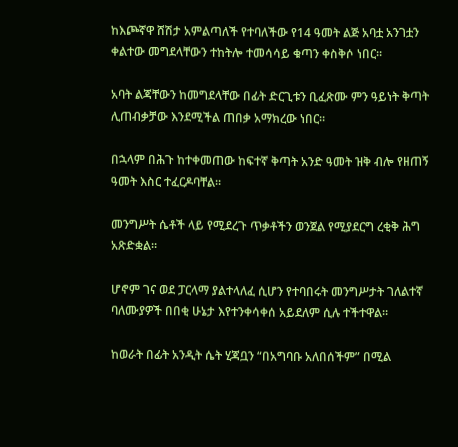ከእጮኛዋ ሸሽታ አምልጣለች የተባለችው የ14 ዓመት ልጅ አባቷ አንገቷን ቀልተው መግደላቸውን ተከትሎ ተመሳሳይ ቁጣን ቀስቅሶ ነበር።

አባት ልጃቸውን ከመግደላቸው በፊት ድርጊቱን ቢፈጽሙ ምን ዓይነት ቅጣት ሊጠብቃቻው እንደሚችል ጠበቃ አማክረው ነበር።

በኋላም በሕጉ ከተቀመጠው ከፍተኛ ቅጣት አንድ ዓመት ዝቅ ብሎ የዘጠኝ ዓመት እስር ተፈርዶባቸል።

መንግሥት ሴቶች ላይ የሚደረጉ ጥቃቶችን ወንጀል የሚያደርግ ረቂቅ ሕግ አጽድቋል።

ሆኖም ገና ወደ ፓርላማ ያልተላለፈ ሲሆን የተባበሩት መንግሥታት ገለልተኛ ባለሙያዎች በበቂ ሁኔታ እየተንቀሳቀሰ አይደለም ሲሉ ተችተዋል።

ከወራት በፊት አንዲት ሴት ሂጃቧን “በአግባቡ አለበሰችም” በሚል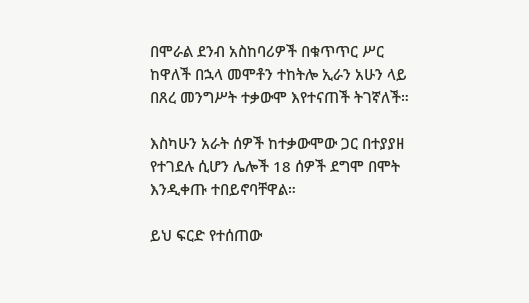በሞራል ደንብ አስከባሪዎች በቁጥጥር ሥር ከዋለች በኋላ መሞቶን ተከትሎ ኢራን አሁን ላይ በጸረ መንግሥት ተቃውሞ እየተናጠች ትገኛለች።

እስካሁን አራት ሰዎች ከተቃውሞው ጋር በተያያዘ የተገደሉ ሲሆን ሌሎች 18 ሰዎች ደግሞ በሞት እንዲቀጡ ተበይኖባቸዋል።

ይህ ፍርድ የተሰጠው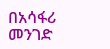በአሳፋሪ መንገድ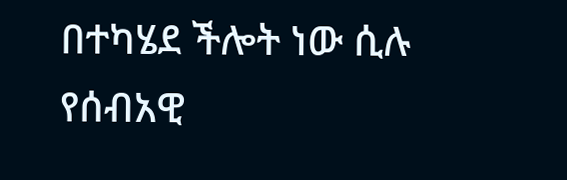በተካሄደ ችሎት ነው ሲሉ የሰብአዊ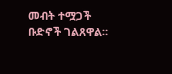መብት ተሟጋች ቡድኖች ገልጸዋል።